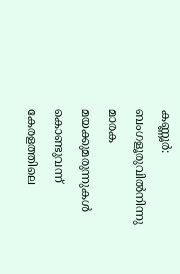കണ്ണൂർ: ബംഗളൂരുവിൽനിന്നു മാരക മയക്കുമരുന്നുകൾ കൊണ്ടുവന്ന് കേരളത്തിലെ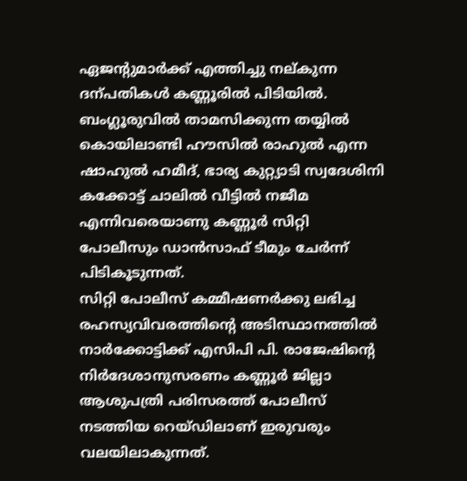ഏജന്റുമാർക്ക് എത്തിച്ചു നല്കുന്ന ദന്പതികൾ കണ്ണൂരിൽ പിടിയിൽ.
ബംഗ്ലൂരുവിൽ താമസിക്കുന്ന തയ്യിൽ കൊയിലാണ്ടി ഹൗസിൽ രാഹുൽ എന്ന ഷാഹുൽ ഹമീദ്, ഭാര്യ കുറ്റ്യാടി സ്വദേശിനി കക്കോട്ട് ചാലിൽ വീട്ടിൽ നജീമ എന്നിവരെയാണു കണ്ണൂർ സിറ്റി പോലീസും ഡാൻസാഫ് ടീമും ചേർന്ന് പിടികൂടുന്നത്.
സിറ്റി പോലീസ് കമ്മീഷണർക്കു ലഭിച്ച രഹസ്യവിവരത്തിന്റെ അടിസ്ഥാനത്തിൽ നാർക്കോട്ടിക്ക് എസിപി പി. രാജേഷിന്റെ നിർദേശാനുസരണം കണ്ണൂർ ജില്ലാ ആശുപത്രി പരിസരത്ത് പോലീസ് നടത്തിയ റെയ്ഡിലാണ് ഇരുവരും വലയിലാകുന്നത്.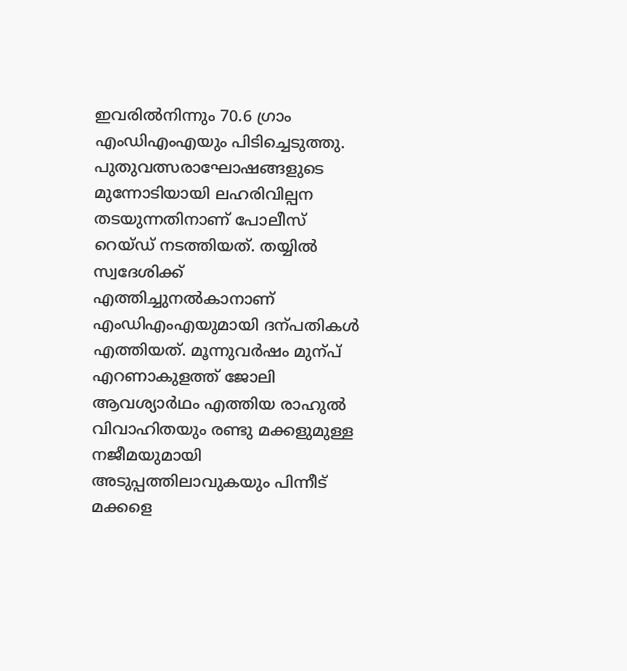ഇവരിൽനിന്നും 70.6 ഗ്രാം എംഡിഎംഎയും പിടിച്ചെടുത്തു.
പുതുവത്സരാഘോഷങ്ങളുടെ മുന്നോടിയായി ലഹരിവില്പന തടയുന്നതിനാണ് പോലീസ് റെയ്ഡ് നടത്തിയത്. തയ്യിൽ സ്വദേശിക്ക് എത്തിച്ചുനൽകാനാണ് എംഡിഎംഎയുമായി ദന്പതികൾ എത്തിയത്. മൂന്നുവർഷം മുന്പ് എറണാകുളത്ത് ജോലി ആവശ്യാർഥം എത്തിയ രാഹുൽ വിവാഹിതയും രണ്ടു മക്കളുമുള്ള നജീമയുമായി അടുപ്പത്തിലാവുകയും പിന്നീട് മക്കളെ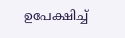ഉപേക്ഷിച്ച്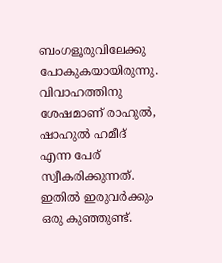ബംഗളൂരുവിലേക്കു പോകുകയായിരുന്നു.
വിവാഹത്തിനു ശേഷമാണ് രാഹുൽ, ഷാഹുൽ ഹമീദ് എന്ന പേര് സ്വീകരിക്കുന്നത്. ഇതിൽ ഇരുവർക്കും ഒരു കുഞ്ഞുണ്ട്.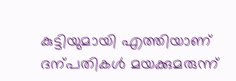കുട്ടിയുമായി എത്തിയാണ് ദന്പതികൾ മയക്കുമരുന്ന്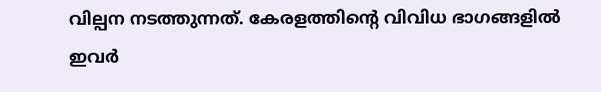വില്പന നടത്തുന്നത്. കേരളത്തിന്റെ വിവിധ ഭാഗങ്ങളിൽ ഇവർ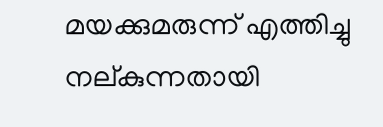മയക്കുമരുന്ന് എത്തിച്ചു നല്കുന്നതായി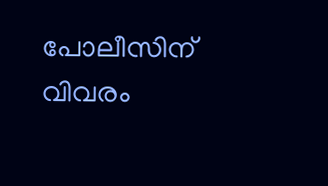പോലീസിന് വിവരം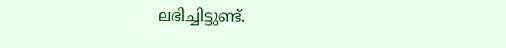ലഭിച്ചിട്ടുണ്ട്.